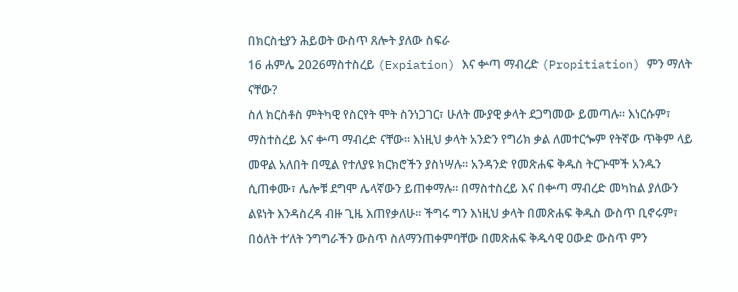በክርስቲያን ሕይወት ውስጥ ጸሎት ያለው ስፍራ
16 ሐምሌ 2026ማስተስረይ (Expiation) እና ቍጣ ማብረድ (Propitiation) ምን ማለት ናቸው?
ስለ ክርስቶስ ምትካዊ የስርየት ሞት ስንነጋገር፣ ሁለት ሙያዊ ቃላት ደጋግመው ይመጣሉ። እነርሱም፣ ማስተስረይ እና ቍጣ ማብረድ ናቸው። እነዚህ ቃላት አንድን የግሪክ ቃል ለመተርጐም የትኛው ጥቅም ላይ መዋል አለበት በሚል የተለያዩ ክርክሮችን ያስነሣሉ። አንዳንድ የመጽሐፍ ቅዱስ ትርጕሞች አንዱን ሲጠቀሙ፣ ሌሎቹ ደግሞ ሌላኛውን ይጠቀማሉ። በማስተስረይ እና በቍጣ ማብረድ መካከል ያለውን ልዩነት እንዳስረዳ ብዙ ጊዜ እጠየቃለሁ። ችግሩ ግን እነዚህ ቃላት በመጽሐፍ ቅዱስ ውስጥ ቢኖሩም፣ በዕለት ተ’ለት ንግግራችን ውስጥ ስለማንጠቀምባቸው በመጽሐፍ ቅዱሳዊ ዐውድ ውስጥ ምን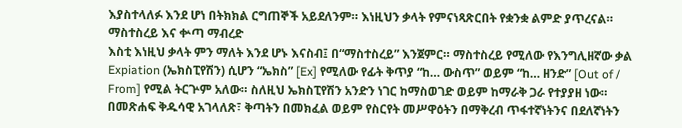እያስተላለፉ እንደ ሆነ በትክክል ርግጠኞች አይደለንም። እነዚህን ቃላት የምናነጻጽርበት የቋንቋ ልምድ ያጥረናል።
ማስተስረይ እና ቍጣ ማብረድ
እስቲ እነዚህ ቃላት ምን ማለት እንደ ሆኑ እናስብ፤ በ“ማስተስረይ” እንጀምር። ማስተስረይ የሚለው የእንግሊዘኛው ቃል Expiation (ኤክስፒየሽን) ሲሆን “ኤክስ” [Ex] የሚለው የፊት ቅጥያ “ከ… ውስጥ” ወይም “ከ… ዘንድ” [Out of / From] የሚል ትርጕም አለው። ስለዚህ ኤክስፒየሽን አንድን ነገር ከማስወገድ ወይም ከማራቅ ጋራ የተያያዘ ነው። በመጽሐፍ ቅዱሳዊ አገላለጽ፣ ቅጣትን በመክፈል ወይም የስርየት መሥዋዕትን በማቅረብ ጥፋተኛነትንና በደለኛነትን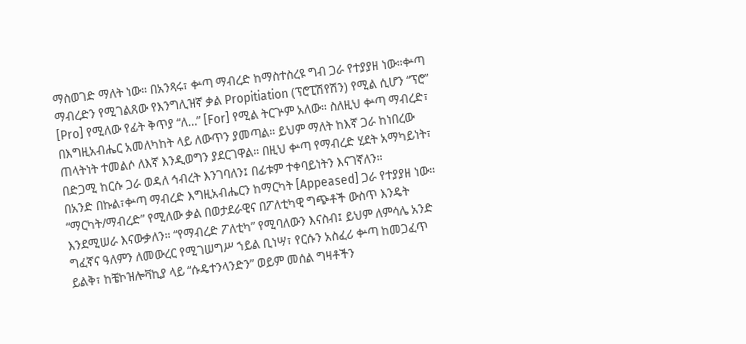ማስወገድ ማለት ነው። በአንጻሩ፣ ቍጣ ማብረድ ከማስተስረዩ ግብ ጋራ የተያያዘ ነው።ቍጣ ማብረድን የሚገልጸው የእንግሊዝኛ ቃል Propitiation (ፕሮፒሽየሽን) የሚል ሲሆን “ፕሮ” [Pro] የሚለው የፊት ቅጥያ “ለ…” [For] የሚል ትርጕም አለው። ስለዚህ ቍጣ ማብረድ፣ በእግዚአብሔር አመለካከት ላይ ለውጥን ያመጣል። ይህም ማለት ከእኛ ጋራ ከነበረው ጠላትነት ተመልሶ ለእኛ እንዲወግን ያደርገዋል። በዚህ ቍጣ የማብረድ ሂደት አማካይነት፣ በድጋሚ ከርሱ ጋራ ወዳለ ኅብረት እንገባለን፤ በፊቱም ተቀባይነትን እናገኛለን።
በአንድ በኩል፣ቍጣ ማብረድ እግዚአብሔርን ከማርካት [Appeased] ጋራ የተያያዘ ነው። “ማርካት/ማብረድ” የሚለው ቃል በወታደራዊና በፖለቲካዊ ግጭቶች ውስጥ እንዴት እንደሚሠራ እናውቃለን። “የማብረድ ፖለቲካ” የሚባለውን እናስብ፤ ይህም ለምሳሌ አንድ ግፈኛና ዓለምን ለመውረር የሚገሠግሥ ኀይል ቢነሣ፣ የርሱን አስፈሪ ቍጣ ከመጋፈጥ ይልቅ፣ ከቼኮዝሎቫኪያ ላይ “ሱዴተንላንድን” ወይም መሰል ግዛቶችን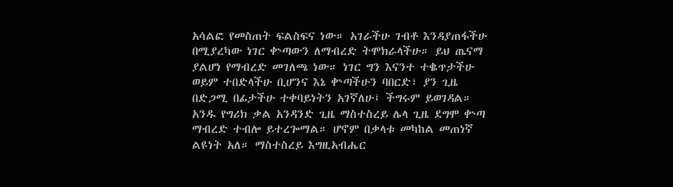አሳልፎ የመስጠት ፍልስፍና ነው። አገራችሁ ገብቶ እንዳያጠፋችሁ በሚያረካው ነገር ቍጣውን ለማብረድ ትሞክራላችሁ። ይህ ጤናማ ያልሆነ የማብረድ መገለጫ ነው። ነገር ግን እናንተ ተቈጥታችሁ ወይም ተበድላችሁ ቢሆንና እኔ ቍጣችሁን ባበርድ፣ ያን ጊዜ በድጋሚ በፊታችሁ ተቀባይነትን አገኛለሁ፤ ችግሩም ይወገዳል።
አንዱ የግሪክ ቃል አንዳንድ ጊዜ ማስተስረይ ሌላ ጊዜ ደግሞ ቍጣ ማብረድ ተብሎ ይተረጐማል። ሆኖም በቃላቱ መካከል መጠነኛ ልዩነት አለ። ማስተስረይ እግዚአብሔር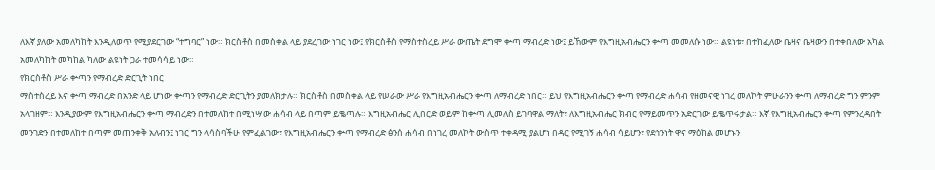ለእኛ ያለው አመለካከት እንዲለወጥ የሚያደርገው “ተግባር” ነው። ክርስቶስ በመስቀል ላይ ያደረገው ነገር ነው፤ የክርስቶስ የማስተስረይ ሥራ ውጤት ደግሞ ቍጣ ማብረድ ነው፤ ይኸውም የእግዚአብሔርን ቍጣ መመለሱ ነው። ልዩነቱ፣ በተከፈለው ቤዛና ቤዛውን በተቀበለው አካል አመለካከት መካከል ካለው ልዩነት ጋራ ተመሳሳይ ነው።
የክርስቶስ ሥራ ቍጣን የማብረድ ድርጊት ነበር
ማስተስረይ እና ቍጣ ማብረድ በአንድ ላይ ሆነው ቍጣን የማብረድ ድርጊትን ያመለክታሉ። ክርስቶስ በመስቀል ላይ የሠራው ሥራ የእግዚአብሔርን ቍጣ ለማብረድ ነበር። ይህ የእግዚአብሔርን ቍጣ የማብረድ ሐሳብ የዘመናዊ ነገረ መለኮት ምሁራንን ቍጣ ለማብረድ ግን ምንም አላገዘም። እንዲያውም የእግዚአብሔርን ቍጣ ማብረድን በተመለከተ በሚነሣው ሐሳብ ላይ በጣም ይቈጣሉ። እግዚአብሔር ሊበርድ ወይም ከቍጣ ሊመለስ ይገባዋል ማለት፣ ለእግዚአብሔር ክብር የማይመጥን አድርገው ይቈጥሩታል። እኛ የእግዚአብሔርን ቍጣ የምንረዳበት መንገድን በተመለከተ በጣም መጠንቀቅ አለብን፤ ነገር ግን ላሳስባችሁ የምፈልገው፣ የእግዚአብሔርን ቍጣ የማብረድ ፅንሰ ሐሳብ በነገረ መለኮት ውስጥ ተቀዳሚ ያልሆነ በዳር የሚገኝ ሐሳብ ሳይሆን፣ የደኅንነት ዋና ማዕከል መሆኑን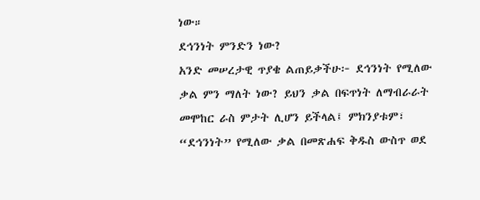ነው።
ደኅንነት ምንድን ነው?
አንድ መሠረታዊ ጥያቄ ልጠይቃችሁ፦ ደኅንነት የሚለው ቃል ምን ማለት ነው? ይህን ቃል በፍጥነት ለማብራራት መሞከር ራስ ምታት ሊሆን ይችላል፤ ምክንያቱም፣ “ደኅንነት” የሚለው ቃል በመጽሐፍ ቅዱስ ውስጥ ወደ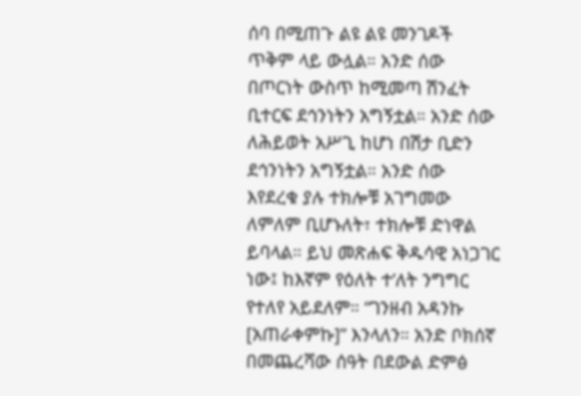ሰባ በሚጠጉ ልዩ ልዩ መንገዶች ጥቅም ላይ ውሏል። አንድ ሰው በጦርነት ውስጥ ከሚመጣ ሽንፈት ቢተርፍ ደኅንነትን አግኝቷል። አንድ ሰው ለሕይወት አሥጊ ከሆነ በሽታ ቢድን ደኅንነትን አግኝቷል። አንድ ሰው እየደረቁ ያሉ ተክሎቹ አገግመው ለምለም ቢሆኑለት፣ ተክሎቹ ድነዋል ይባላል። ይህ መጽሐፍ ቅዱሳዊ አነጋገር ነው፤ ከእኛም የዕለት ተ’ለት ንግግር የተለየ አይደለም። “ገንዘብ አዳንኩ [አጠራቀምኩ]” እንላለን። አንድ ቦክሰኛ በመጨረሻው ሰዓት በደውል ድምፅ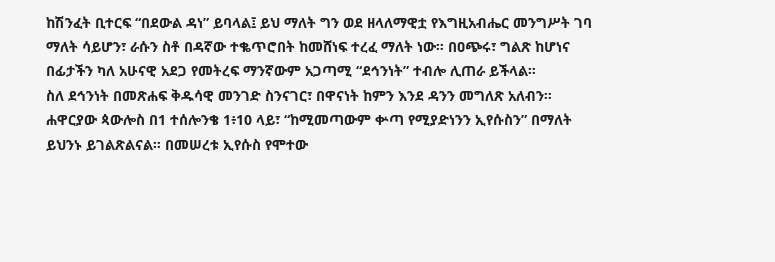ከሽንፈት ቢተርፍ “በደውል ዳነ” ይባላል፤ ይህ ማለት ግን ወደ ዘላለማዊቷ የእግዚአብሔር መንግሥት ገባ ማለት ሳይሆን፣ ራሱን ስቶ በዳኛው ተቈጥሮበት ከመሸነፍ ተረፈ ማለት ነው። በዐጭሩ፣ ግልጽ ከሆነና በፊታችን ካለ አሁናዊ አደጋ የመትረፍ ማንኛውም አጋጣሚ “ደኅንነት” ተብሎ ሊጠራ ይችላል።
ስለ ደኅንነት በመጽሐፍ ቅዱሳዊ መንገድ ስንናገር፣ በዋናነት ከምን እንደ ዳንን መግለጽ አለብን። ሐዋርያው ጳውሎስ በ1 ተሰሎንቄ 1፥10 ላይ፣ “ከሚመጣውም ቍጣ የሚያድነንን ኢየሱስን” በማለት ይህንኑ ይገልጽልናል። በመሠረቱ ኢየሱስ የሞተው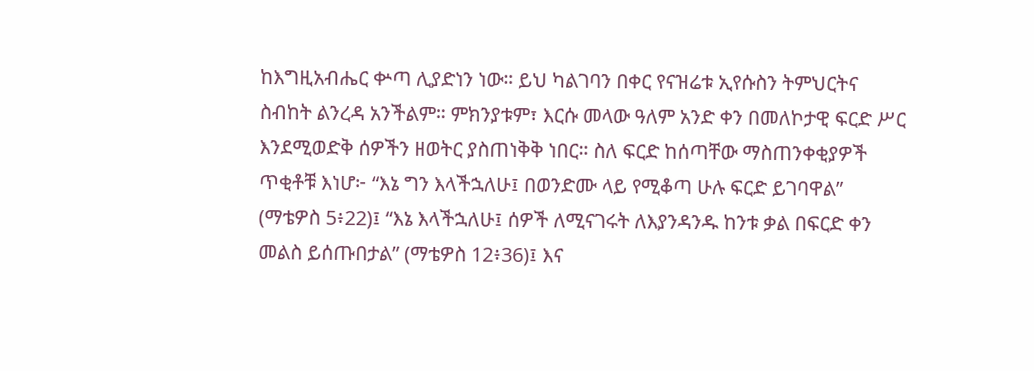ከእግዚአብሔር ቍጣ ሊያድነን ነው። ይህ ካልገባን በቀር የናዝሬቱ ኢየሱስን ትምህርትና ስብከት ልንረዳ አንችልም። ምክንያቱም፣ እርሱ መላው ዓለም አንድ ቀን በመለኮታዊ ፍርድ ሥር እንደሚወድቅ ሰዎችን ዘወትር ያስጠነቅቅ ነበር። ስለ ፍርድ ከሰጣቸው ማስጠንቀቂያዎች ጥቂቶቹ እነሆ፦ “እኔ ግን እላችኋለሁ፤ በወንድሙ ላይ የሚቆጣ ሁሉ ፍርድ ይገባዋል” (ማቴዎስ 5፥22)፤ “እኔ እላችኋለሁ፤ ሰዎች ለሚናገሩት ለእያንዳንዱ ከንቱ ቃል በፍርድ ቀን መልስ ይሰጡበታል” (ማቴዎስ 12፥36)፤ እና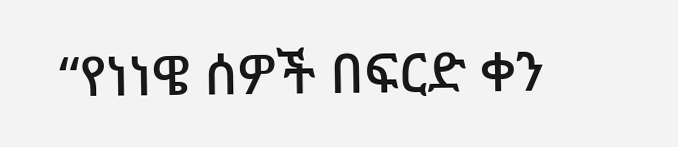“የነነዌ ሰዎች በፍርድ ቀን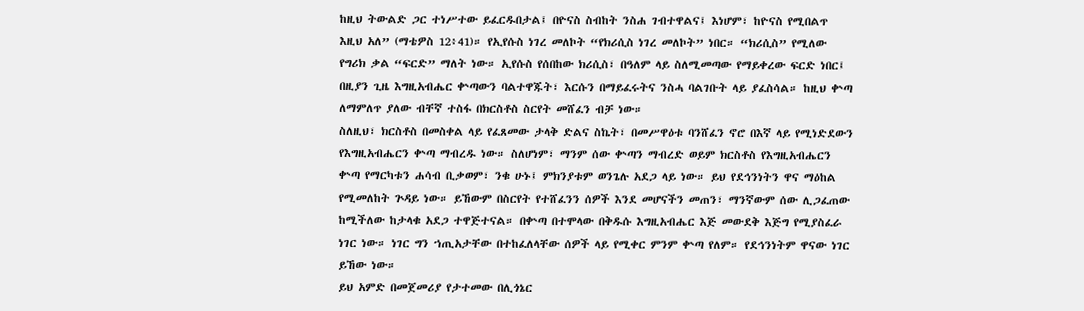ከዚህ ትውልድ ጋር ተነሥተው ይፈርዱበታል፤ በዮናስ ስብከት ንስሐ ገብተዋልና፤ እነሆም፣ ከዮናስ የሚበልጥ እዚህ አለ” (ማቴዎስ 12፥41)። የኢየሱስ ነገረ መለኮት “የክሪሲስ ነገረ መለኮት” ነበር። “ክሪሲስ” የሚለው የግሪክ ቃል “ፍርድ” ማለት ነው። ኢየሱስ የሰበከው ክሪሲስ፣ በዓለም ላይ ስለሚመጣው የማይቀረው ፍርድ ነበር፤ በዚያን ጊዜ እግዚአብሔር ቍጣውን ባልተዋጁት፣ እርሱን በማይፈሩትና ንስሓ ባልገቡት ላይ ያፈስሳል። ከዚህ ቍጣ ለማምለጥ ያለው ብቸኛ ተስፋ በክርስቶስ ስርየት መሸፈን ብቻ ነው።
ስለዚህ፣ ክርስቶስ በመስቀል ላይ የፈጸመው ታላቅ ድልና ስኬት፣ በመሥዋዕቱ ባንሸፈን ኖሮ በእኛ ላይ የሚነድደውን የእግዚአብሔርን ቍጣ ማብረዱ ነው። ስለሆነም፣ ማንም ሰው ቍጣን ማብረድ ወይም ክርስቶስ የእግዚአብሔርን ቍጣ የማርካቱን ሐሳብ ቢቃወም፣ ንቁ ሁኑ፤ ምክንያቱም ወንጌሉ አደጋ ላይ ነው። ይህ የደኅንነትን ዋና ማዕከል የሚመለከት ጕዳይ ነው። ይኸውም በስርየት የተሸፈንን ሰዎች እንደ መሆናችን መጠን፣ ማንኛውም ሰው ሊጋፈጠው ከሚችለው ከታላቁ አደጋ ተዋጅተናል። በቍጣ በተሞላው በቅዱሱ እግዚአብሔር እጅ መውደቅ እጅግ የሚያስፈራ ነገር ነው። ነገር ግን ኀጢአታቸው በተከፈለላቸው ሰዎች ላይ የሚቀር ምንም ቍጣ የለም። የደኅንነትም ዋናው ነገር ይኸው ነው።
ይህ አምድ በመጀመሪያ የታተመው በሊጎኔር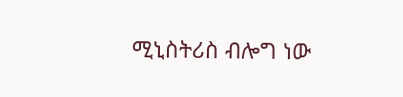ሚኒስትሪስ ብሎግ ነው